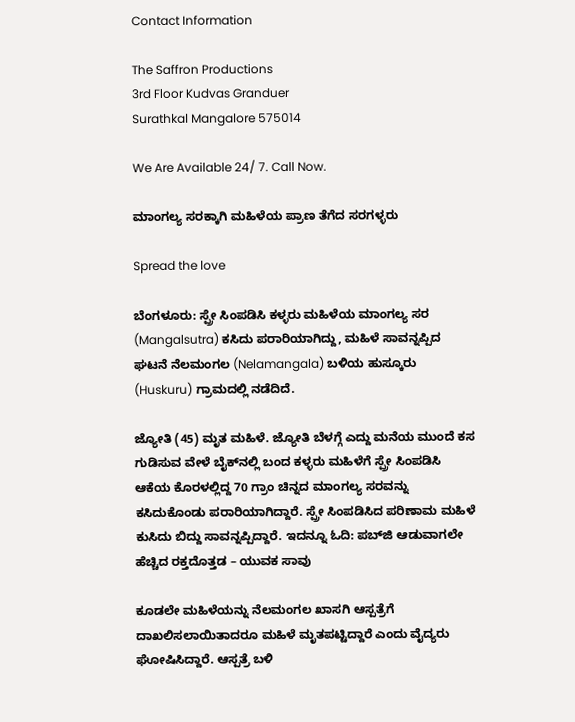Contact Information

The Saffron Productions
3rd Floor Kudvas Granduer
Surathkal Mangalore 575014

We Are Available 24/ 7. Call Now.

ಮಾಂಗಲ್ಯ ಸರಕ್ಕಾಗಿ ಮಹಿಳೆಯ ಪ್ರಾಣ ತೆಗೆದ ಸರಗಳ್ಳರು

Spread the love

ಬೆಂಗಳೂರು: ಸ್ಪ್ರೇ ಸಿಂಪಡಿಸಿ ಕಳ್ಳರು ಮಹಿಳೆಯ ಮಾಂಗಲ್ಯ ಸರ (Mangalsutra) ಕಸಿದು ಪರಾರಿಯಾಗಿದ್ದು, ಮಹಿಳೆ ಸಾವನ್ನಪ್ಪಿದ ಘಟನೆ ನೆಲಮಂಗಲ (Nelamangala) ಬಳಿಯ ಹುಸ್ಕೂರು (Huskuru) ಗ್ರಾಮದಲ್ಲಿ ನಡೆದಿದೆ.

ಜ್ಯೋತಿ (45) ಮೃತ ಮಹಿಳೆ. ಜ್ಯೋತಿ ಬೆಳಗ್ಗೆ ಎದ್ದು ಮನೆಯ ಮುಂದೆ ಕಸ ಗುಡಿಸುವ ವೇಳೆ ಬೈಕ್‌ನಲ್ಲಿ ಬಂದ ಕಳ್ಳರು ಮಹಿಳೆಗೆ ಸ್ಪ್ರೇ ಸಿಂಪಡಿಸಿ ಆಕೆಯ ಕೊರಳಲ್ಲಿದ್ದ 70 ಗ್ರಾಂ ಚಿನ್ನದ ಮಾಂಗಲ್ಯ ಸರವನ್ನು ಕಸಿದುಕೊಂಡು ಪರಾರಿಯಾಗಿದ್ದಾರೆ. ಸ್ಪ್ರೇ ಸಿಂಪಡಿಸಿದ ಪರಿಣಾಮ ಮಹಿಳೆ ಕುಸಿದು ಬಿದ್ದು ಸಾವನ್ನಪ್ಪಿದ್ದಾರೆ. ಇದನ್ನೂ ಓದಿ: ಪಬ್‌ಜಿ ಆಡುವಾಗಲೇ ಹೆಚ್ಚಿದ ರಕ್ತದೊತ್ತಡ – ಯುವಕ ಸಾವು

ಕೂಡಲೇ ಮಹಿಳೆಯನ್ನು ನೆಲಮಂಗಲ ಖಾಸಗಿ ಆಸ್ಪತ್ರೆಗೆ ದಾಖಲಿಸಲಾಯಿತಾದರೂ ಮಹಿಳೆ ಮೃತಪಟ್ಟಿದ್ದಾರೆ ಎಂದು ವೈದ್ಯರು ಘೋಷಿಸಿದ್ದಾರೆ. ಆಸ್ಪತ್ರೆ ಬಳಿ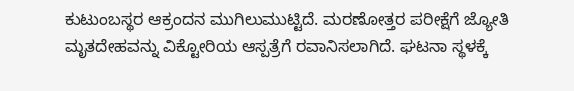ಕುಟುಂಬಸ್ಥರ ಆಕ್ರಂದನ ಮುಗಿಲುಮುಟ್ಟಿದೆ. ಮರಣೋತ್ತರ ಪರೀಕ್ಷೆಗೆ ಜ್ಯೋತಿ ಮೃತದೇಹವನ್ನು ವಿಕ್ಟೋರಿಯ ಆಸ್ಪತ್ರೆಗೆ ರವಾನಿಸಲಾಗಿದೆ. ಘಟನಾ ಸ್ಥಳಕ್ಕೆ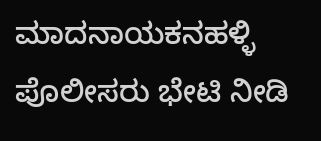ಮಾದನಾಯಕನಹಳ್ಳಿ ಪೊಲೀಸರು ಭೇಟಿ ನೀಡಿ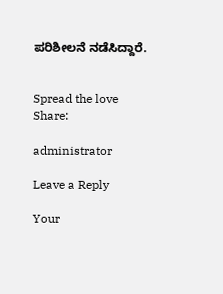ಪರಿಶೀಲನೆ ನಡೆಸಿದ್ದಾರೆ.


Spread the love
Share:

administrator

Leave a Reply

Your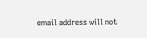email address will not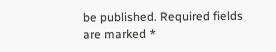be published. Required fields are marked *